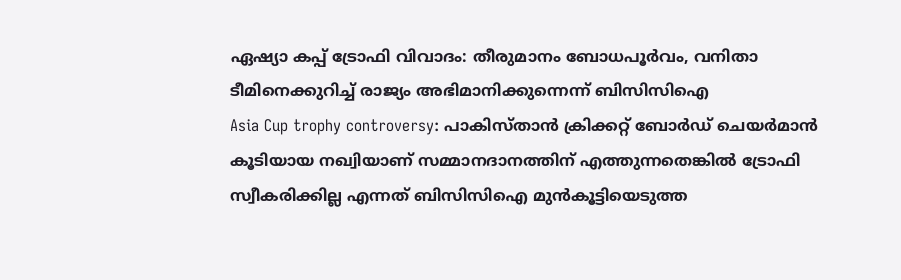ഏഷ്യാ കപ്പ് ട്രോഫി വിവാദം: തീരുമാനം ബോധപൂർവം, വനിതാ ടീമിനെക്കുറിച്ച് രാജ്യം അഭിമാനിക്കുന്നെന്ന് ബിസിസിഐ
Asia Cup trophy controversy: പാകിസ്താൻ ക്രിക്കറ്റ് ബോർഡ് ചെയർമാൻ കൂടിയായ നഖ്വിയാണ് സമ്മാനദാനത്തിന് എത്തുന്നതെങ്കിൽ ട്രോഫി സ്വീകരിക്കില്ല എന്നത് ബിസിസിഐ മുൻകൂട്ടിയെടുത്ത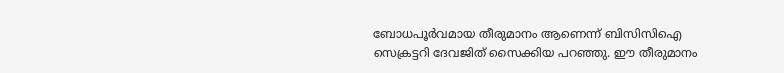ബോധപൂർവമായ തീരുമാനം ആണെന്ന് ബിസിസിഐ സെക്രട്ടറി ദേവജിത് സൈക്കിയ പറഞ്ഞു. ഈ തീരുമാനം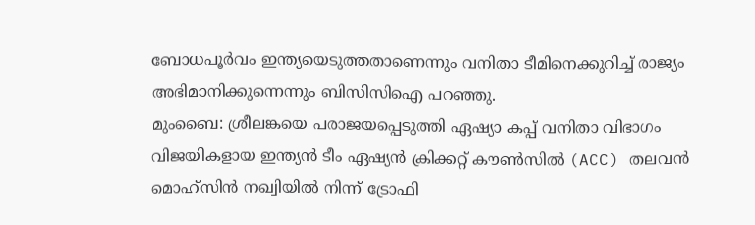ബോധപൂർവം ഇന്ത്യയെടുത്തതാണെന്നും വനിതാ ടീമിനെക്കുറിച്ച് രാജ്യം അഭിമാനിക്കുന്നെന്നും ബിസിസിഐ പറഞ്ഞു.
മുംബൈ: ശ്രീലങ്കയെ പരാജയപ്പെടുത്തി ഏഷ്യാ കപ്പ് വനിതാ വിഭാഗം വിജയികളായ ഇന്ത്യൻ ടീം ഏഷ്യൻ ക്രിക്കറ്റ് കൗൺസിൽ (ACC) തലവൻ മൊഹ്സിൻ നഖ്വിയിൽ നിന്ന് ട്രോഫി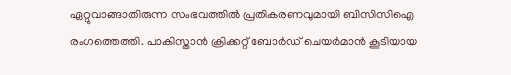ഏറ്റുവാങ്ങാതിരുന്ന സംഭവത്തിൽ പ്രതികരണവുമായി ബിസിസിഐ രംഗത്തെത്തി. പാകിസ്താൻ ക്രിക്കറ്റ് ബോർഡ് ചെയർമാൻ കൂടിയായ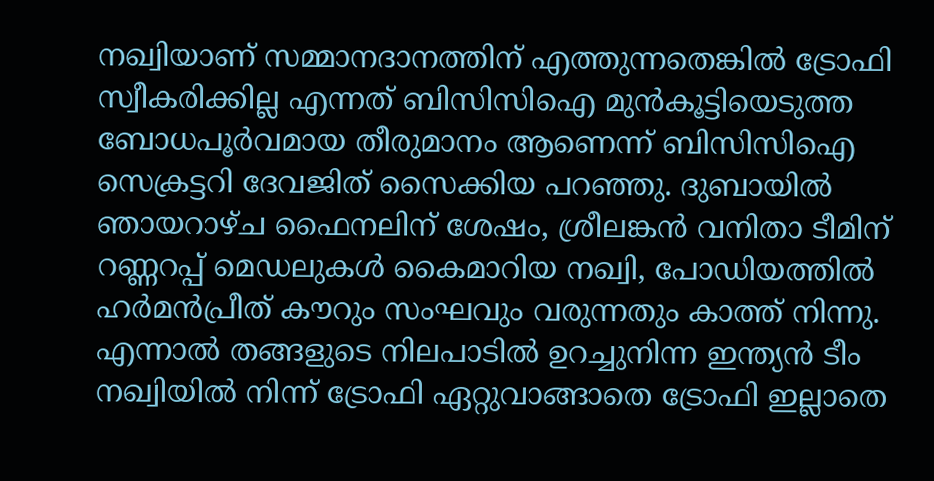നഖ്വിയാണ് സമ്മാനദാനത്തിന് എത്തുന്നതെങ്കിൽ ട്രോഫി സ്വീകരിക്കില്ല എന്നത് ബിസിസിഐ മുൻകൂട്ടിയെടുത്ത ബോധപൂർവമായ തീരുമാനം ആണെന്ന് ബിസിസിഐ സെക്രട്ടറി ദേവജിത് സൈക്കിയ പറഞ്ഞു. ദുബായിൽ ഞായറാഴ്ച ഫൈനലിന് ശേഷം, ശ്രീലങ്കൻ വനിതാ ടീമിന് റണ്ണറപ്പ് മെഡലുകൾ കൈമാറിയ നഖ്വി, പോഡിയത്തിൽ ഹർമൻപ്രീത് കൗറും സംഘവും വരുന്നതും കാത്ത് നിന്നു. എന്നാൽ തങ്ങളുടെ നിലപാടിൽ ഉറച്ചുനിന്ന ഇന്ത്യൻ ടീം നഖ്വിയിൽ നിന്ന് ട്രോഫി ഏറ്റുവാങ്ങാതെ ട്രോഫി ഇല്ലാതെ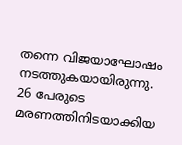തന്നെ വിജയാഘോഷം നടത്തുകയായിരുന്നു.
26 പേരുടെ മരണത്തിനിടയാക്കിയ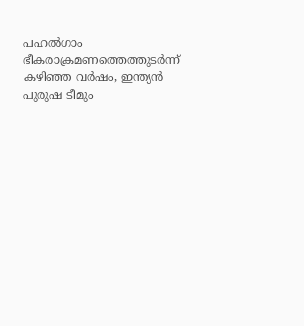പഹൽഗാം ഭീകരാക്രമണത്തെത്തുടർന്ന് കഴിഞ്ഞ വർഷം, ഇന്ത്യൻ പുരുഷ ടീമും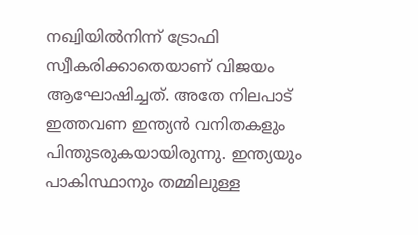നഖ്വിയിൽനിന്ന് ട്രോഫി സ്വീകരിക്കാതെയാണ് വിജയം ആഘോഷിച്ചത്. അതേ നിലപാട് ഇത്തവണ ഇന്ത്യൻ വനിതകളും പിന്തുടരുകയായിരുന്നു. ഇന്ത്യയും പാകിസ്ഥാനും തമ്മിലുള്ള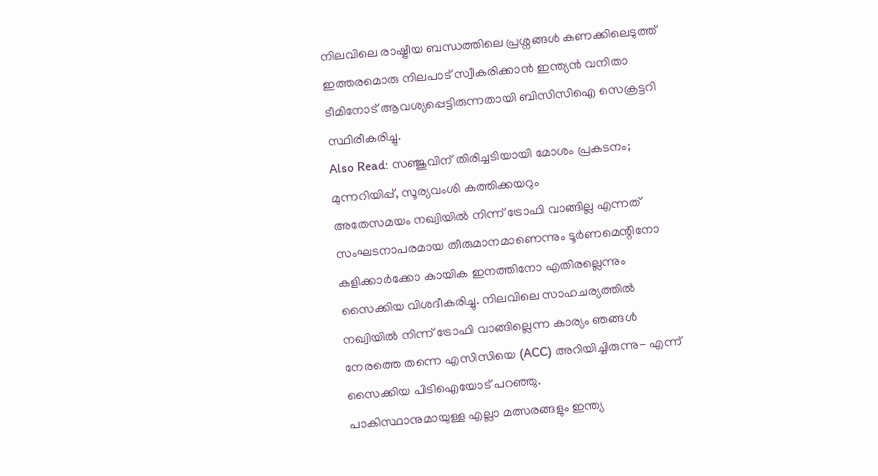നിലവിലെ രാഷ്ട്രീയ ബന്ധത്തിലെ പ്രശ്നങ്ങൾ കണക്കിലെടുത്ത് ഇത്തരമൊരു നിലപാട് സ്വീകരിക്കാൻ ഇന്ത്യൻ വനിതാ ടീമിനോട് ആവശ്യപ്പെട്ടിരുന്നതായി ബിസിസിഐ സെക്രട്ടറി സ്ഥിരീകരിച്ചു.
Also Read: സഞ്ജുവിന് തിരിച്ചടിയായി മോശം പ്രകടനം; മുന്നറിയിപ്പ്, സൂര്യവംശി കത്തിക്കയറും
അതേസമയം നഖ്വിയിൽ നിന്ന് ട്രോഫി വാങ്ങില്ല എന്നത് സംഘടനാപരമായ തീരുമാനമാണെന്നും ടൂർണമെന്റിനോ കളിക്കാർക്കോ കായിക ഇനത്തിനോ എതിരല്ലെന്നും സൈക്കിയ വിശദീകരിച്ചു. നിലവിലെ സാഹചര്യത്തിൽ നഖ്വിയിൽ നിന്ന് ട്രോഫി വാങ്ങില്ലെന്ന കാര്യം ഞങ്ങൾ നേരത്തെ തന്നെ എസിസിയെ (ACC) അറിയിച്ചിരുന്നു- എന്ന് സൈക്കിയ പിടിഐയോട് പറഞ്ഞു.
പാകിസ്ഥാനുമായുള്ള എല്ലാ മത്സരങ്ങളും ഇന്ത്യ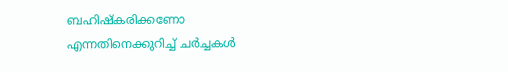ബഹിഷ്കരിക്കണോ എന്നതിനെക്കുറിച്ച് ചർച്ചകൾ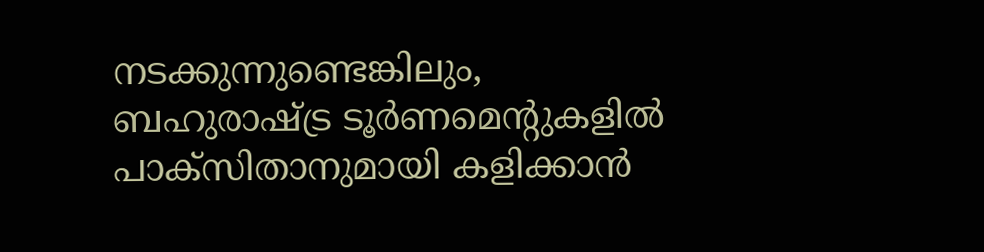നടക്കുന്നുണ്ടെങ്കിലും, ബഹുരാഷ്ട്ര ടൂർണമെന്റുകളിൽ പാക്സിതാനുമായി കളിക്കാൻ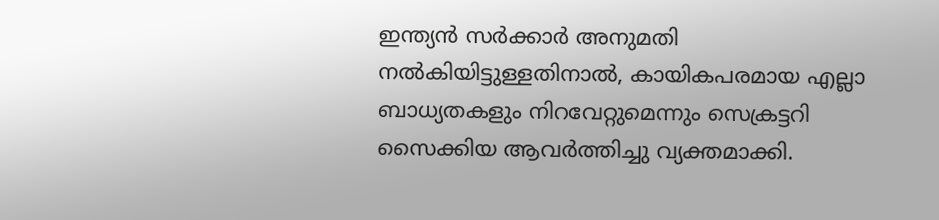ഇന്ത്യൻ സർക്കാർ അനുമതി നൽകിയിട്ടുള്ളതിനാൽ, കായികപരമായ എല്ലാ ബാധ്യതകളും നിറവേറ്റുമെന്നും സെക്രട്ടറി സൈക്കിയ ആവർത്തിച്ചു വ്യക്തമാക്കി.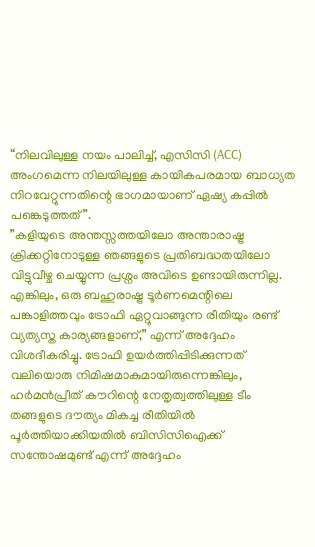“നിലവിലുള്ള നയം പാലിച്ച്, എസിസി (ACC) അംഗമെന്ന നിലയിലുള്ള കായികപരമായ ബാധ്യത നിറവേറ്റുന്നതിന്റെ ഭാഗമായാണ് ഏഷ്യ കപ്പിൽ പങ്കെടുത്തത്”.
”കളിയുടെ അന്തസ്സത്തയിലോ അന്താരാഷ്ട്ര ക്രിക്കറ്റിനോടുള്ള ഞങ്ങളുടെ പ്രതിബദ്ധതയിലോ വിട്ടുവീഴ്ച ചെയ്യുന്ന പ്രശ്നം അവിടെ ഉണ്ടായിരുന്നില്ല. എങ്കിലും, ഒരു ബഹുരാഷ്ട്ര ടൂർണമെന്റിലെ പങ്കാളിത്തവും ട്രോഫി ഏറ്റുവാങ്ങുന്ന രീതിയും രണ്ട് വ്യത്യസ്ത കാര്യങ്ങളാണ്,” എന്ന് അദ്ദേഹം വിശദീകരിച്ചു. ട്രോഫി ഉയർത്തിപ്പിടിക്കുന്നത് വലിയൊരു നിമിഷമാകുമായിരുന്നെങ്കിലും, ഹർമൻപ്രീത് കൗറിന്റെ നേതൃത്വത്തിലുള്ള ടീം തങ്ങളുടെ ദൗത്യം മികച്ച രീതിയിൽ പൂർത്തിയാക്കിയതിൽ ബിസിസിഐക്ക് സന്തോഷമുണ്ട് എന്ന് അദ്ദേഹം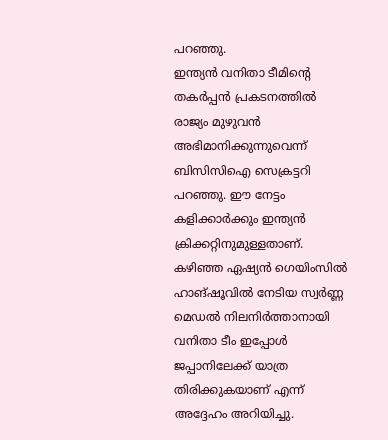പറഞ്ഞു.
ഇന്ത്യൻ വനിതാ ടീമിന്റെ തകർപ്പൻ പ്രകടനത്തിൽ രാജ്യം മുഴുവൻ അഭിമാനിക്കുന്നുവെന്ന് ബിസിസിഐ സെക്രട്ടറി പറഞ്ഞു. ഈ നേട്ടം കളിക്കാർക്കും ഇന്ത്യൻ ക്രിക്കറ്റിനുമുള്ളതാണ്. കഴിഞ്ഞ ഏഷ്യൻ ഗെയിംസിൽ ഹാങ്ഷൂവിൽ നേടിയ സ്വർണ്ണ മെഡൽ നിലനിർത്താനായി വനിതാ ടീം ഇപ്പോൾ ജപ്പാനിലേക്ക് യാത്ര തിരിക്കുകയാണ് എന്ന് അദ്ദേഹം അറിയിച്ചു.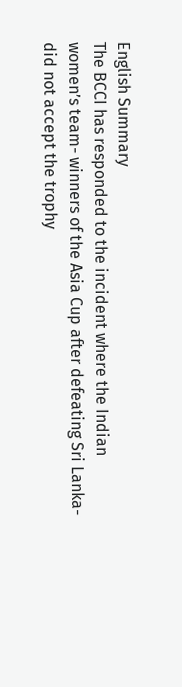English Summary
The BCCI has responded to the incident where the Indian women’s team- winners of the Asia Cup after defeating Sri Lanka-did not accept the trophy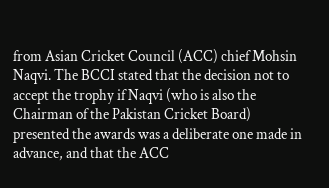from Asian Cricket Council (ACC) chief Mohsin Naqvi. The BCCI stated that the decision not to accept the trophy if Naqvi (who is also the Chairman of the Pakistan Cricket Board) presented the awards was a deliberate one made in advance, and that the ACC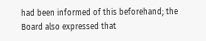had been informed of this beforehand; the Board also expressed that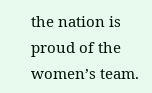the nation is proud of the women’s team.